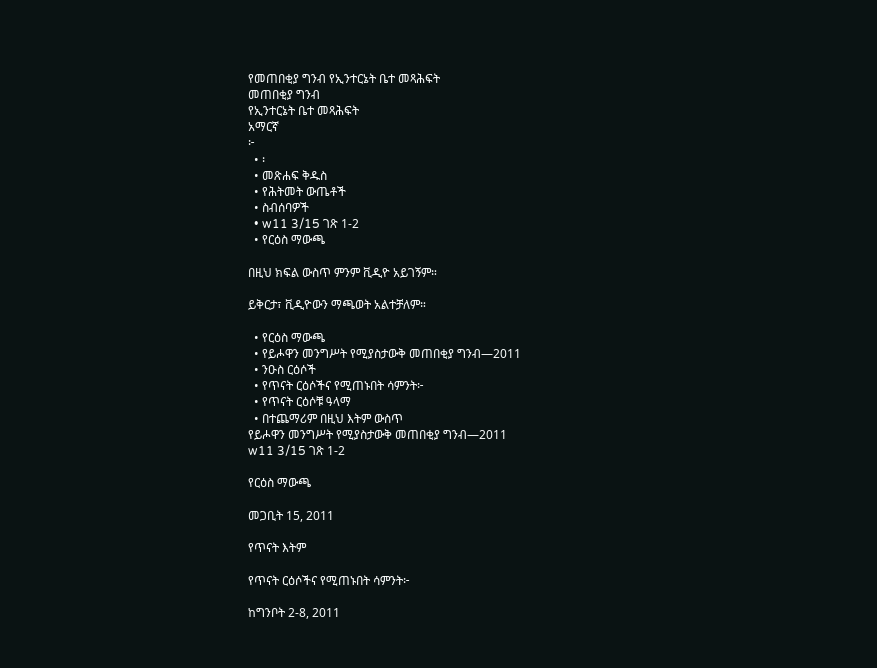የመጠበቂያ ግንብ የኢንተርኔት ቤተ መጻሕፍት
መጠበቂያ ግንብ
የኢንተርኔት ቤተ መጻሕፍት
አማርኛ
፦
  • ፡
  • መጽሐፍ ቅዱስ
  • የሕትመት ውጤቶች
  • ስብሰባዎች
  • w11 3/15 ገጽ 1-2
  • የርዕስ ማውጫ

በዚህ ክፍል ውስጥ ምንም ቪዲዮ አይገኝም።

ይቅርታ፣ ቪዲዮውን ማጫወት አልተቻለም።

  • የርዕስ ማውጫ
  • የይሖዋን መንግሥት የሚያስታውቅ መጠበቂያ ግንብ—2011
  • ንዑስ ርዕሶች
  • የጥናት ርዕሶችና የሚጠኑበት ሳምንት፦
  • የጥናት ርዕሶቹ ዓላማ
  • በተጨማሪም በዚህ እትም ውስጥ
የይሖዋን መንግሥት የሚያስታውቅ መጠበቂያ ግንብ—2011
w11 3/15 ገጽ 1-2

የርዕስ ማውጫ

መጋቢት 15, 2011

የጥናት እትም

የጥናት ርዕሶችና የሚጠኑበት ሳምንት፦

ከግንቦት 2-8, 2011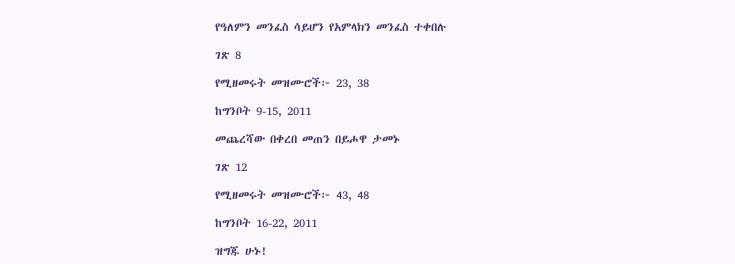የዓለምን መንፈስ ሳይሆን የአምላክን መንፈስ ተቀበሉ

ገጽ 8

የሚዘመሩት መዝሙሮች፦ 23, 38

ከግንቦት 9-15, 2011

መጨረሻው በቀረበ መጠን በይሖዋ ታመኑ

ገጽ 12

የሚዘመሩት መዝሙሮች፦ 43, 48

ከግንቦት 16-22, 2011

ዝግጁ ሁኑ!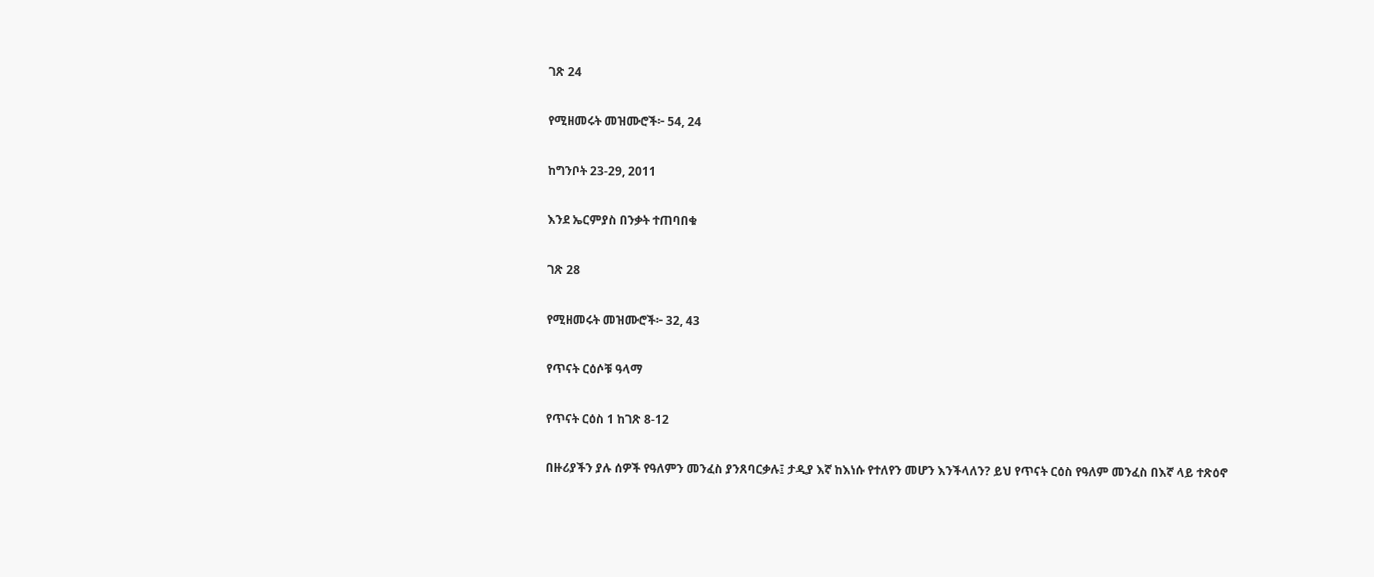ገጽ 24

የሚዘመሩት መዝሙሮች፦ 54, 24

ከግንቦት 23-29, 2011

እንደ ኤርምያስ በንቃት ተጠባበቁ

ገጽ 28

የሚዘመሩት መዝሙሮች፦ 32, 43

የጥናት ርዕሶቹ ዓላማ

የጥናት ርዕስ 1 ከገጽ 8-12

በዙሪያችን ያሉ ሰዎች የዓለምን መንፈስ ያንጸባርቃሉ፤ ታዲያ እኛ ከእነሱ የተለየን መሆን እንችላለን? ይህ የጥናት ርዕስ የዓለም መንፈስ በእኛ ላይ ተጽዕኖ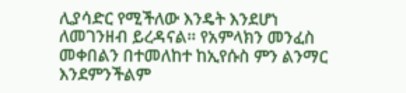ሊያሳድር የሚችለው እንዴት እንደሆነ ለመገንዘብ ይረዳናል። የአምላክን መንፈስ መቀበልን በተመለከተ ከኢየሱስ ምን ልንማር እንደምንችልም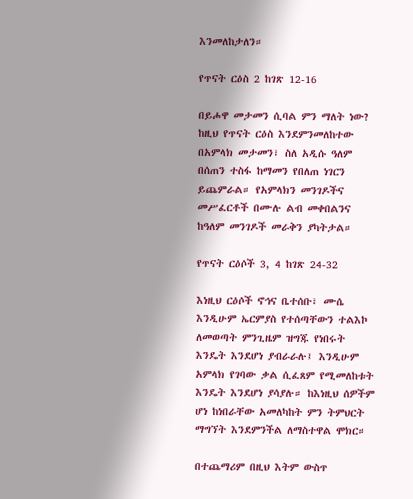እንመለከታለን።

የጥናት ርዕስ 2 ከገጽ 12-16

በይሖዋ መታመን ሲባል ምን ማለት ነው? ከዚህ የጥናት ርዕስ እንደምንመለከተው በአምላክ መታመን፣ ስለ አዲሱ ዓለም በሰጠን ተስፋ ከማመን የበለጠ ነገርን ይጨምራል። የአምላክን መንገዶችና መሥፈርቶች በሙሉ ልብ መቀበልንና ከዓለም መንገዶች መራቅን ያካትታል።

የጥናት ርዕሶች 3, 4 ከገጽ 24-32

እነዚህ ርዕሶች ኖኅና ቤተሰቡ፣ ሙሴ እንዲሁም ኤርምያስ የተሰጣቸውን ተልእኮ ለመወጣት ምንጊዜም ዝግጁ የነበሩት እንዴት እንደሆነ ያብራራሉ፤ እንዲሁም አምላክ የገባው ቃል ሲፈጸም የሚመለከቱት እንዴት እንደሆነ ያሳያሉ። ከእነዚህ ሰዎችም ሆነ ከነበራቸው አመለካከት ምን ትምህርት ማግኘት እንደምንችል ለማስተዋል ሞክር።

በተጨማሪም በዚህ እትም ውስጥ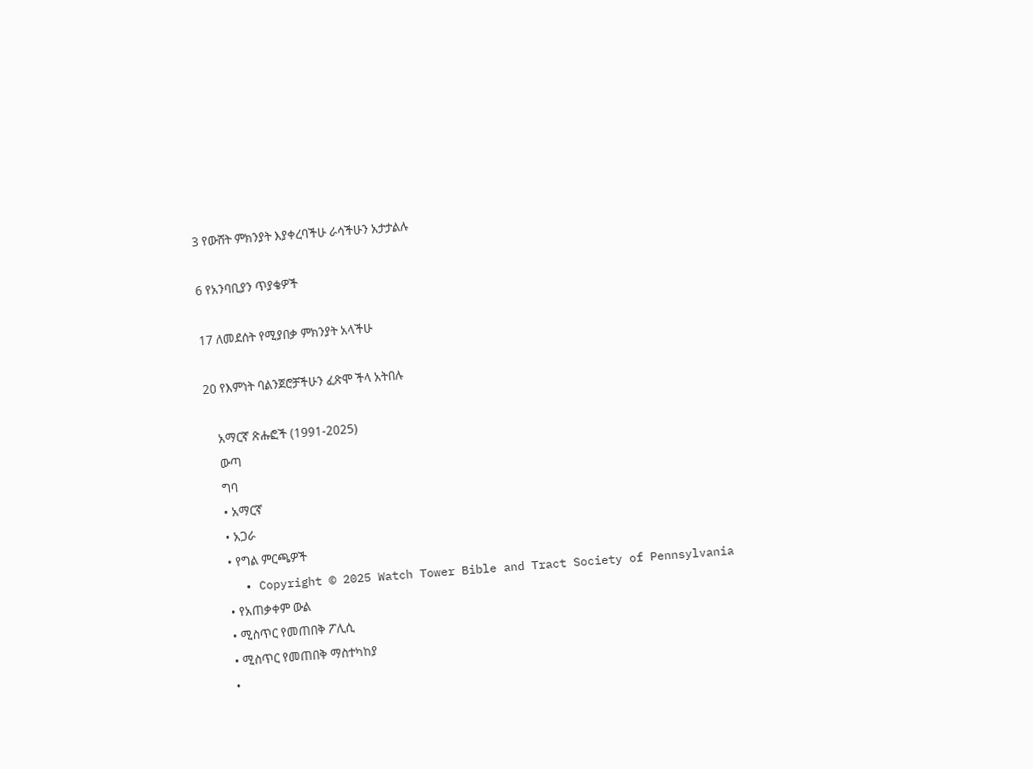3 የውሸት ምክንያት እያቀረባችሁ ራሳችሁን አታታልሉ

6 የአንባቢያን ጥያቄዎች

17 ለመደሰት የሚያበቃ ምክንያት አላችሁ

20 የእምነት ባልንጀሮቻችሁን ፈጽሞ ችላ አትበሉ

    አማርኛ ጽሑፎች (1991-2025)
    ውጣ
    ግባ
    • አማርኛ
    • አጋራ
    • የግል ምርጫዎች
    • Copyright © 2025 Watch Tower Bible and Tract Society of Pennsylvania
    • የአጠቃቀም ውል
    • ሚስጥር የመጠበቅ ፖሊሲ
    • ሚስጥር የመጠበቅ ማስተካከያ
    •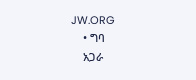JW.ORG
    • ግባ
    አጋራ